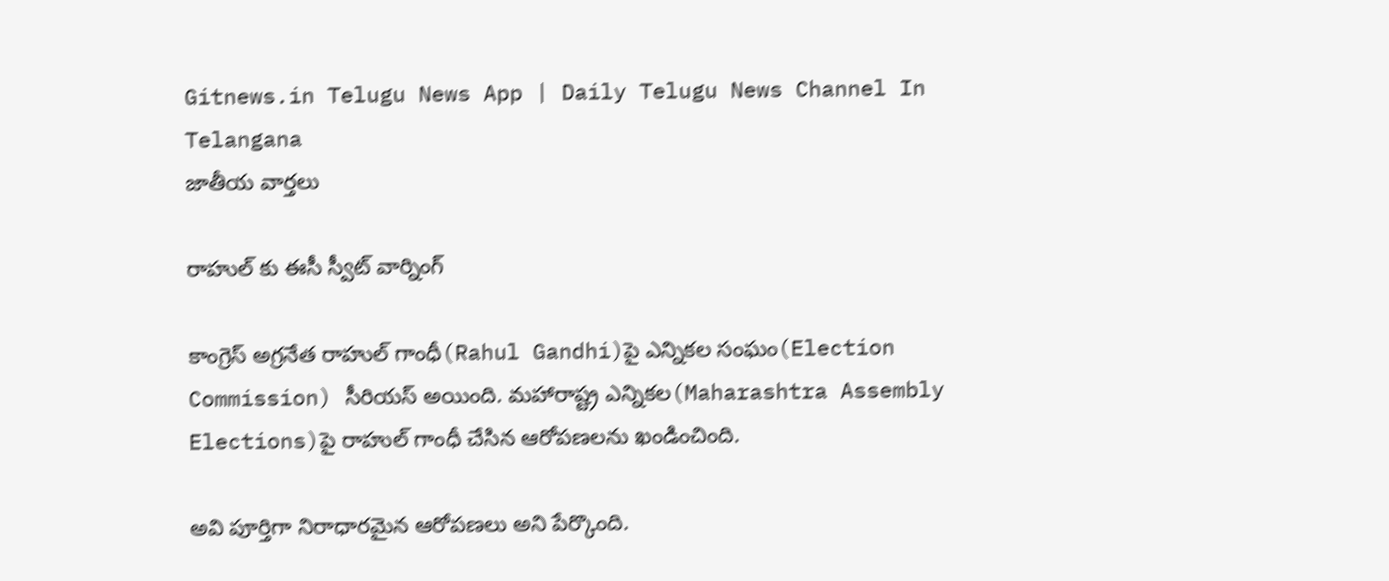Gitnews.in Telugu News App | Daily Telugu News Channel In Telangana
జాతీయ వార్తలు

రాహుల్ కు ఈసీ స్వీట్ వార్నింగ్

కాంగ్రెస్ అగ్రనేత రాహుల్ గాంధీ(Rahul Gandhi)పై ఎన్నికల సంఘం(Election Commission) సీరియస్ అయింది. మహారాష్ట్ర ఎన్నికల(Maharashtra Assembly Elections)పై రాహుల్‌ గాంధీ చేసిన ఆరోపణలను ఖండించింది.

అవి పూర్తిగా నిరాధారమైన ఆరోపణలు అని పేర్కొంది.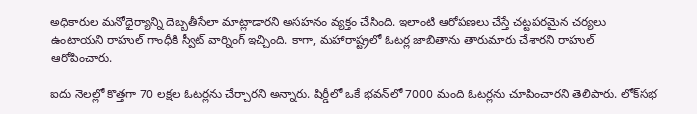అధికారుల మనోధైర్యాన్ని దెబ్బతీసేలా మాట్లాడారని అసహనం వ్యక్తం చేసింది. ఇలాంటి ఆరోపణలు చేస్తే చట్టపరమైన చర్యలు ఉంటాయని రాహుల్ గాంధీకి స్వీట్ వార్నింగ్ ఇచ్చింది. కాగా, మహారాష్ట్రలో ఓటర్ల జాబితాను తారుమారు చేశారని రాహుల్ ఆరోపించారు.

ఐదు నెలల్లో కొత్తగా 70 లక్షల ఓటర్లను చేర్చారని అన్నారు. షిర్డీలో ఒకే భవన్‌లో 7000 మంది ఓటర్లను చూపించారని తెలిపారు. లోక్‌సభ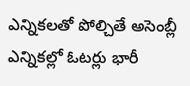ఎన్నికలతో పోల్చితే అసెంబ్లీ ఎన్నికల్లో ఓటర్లు భారీ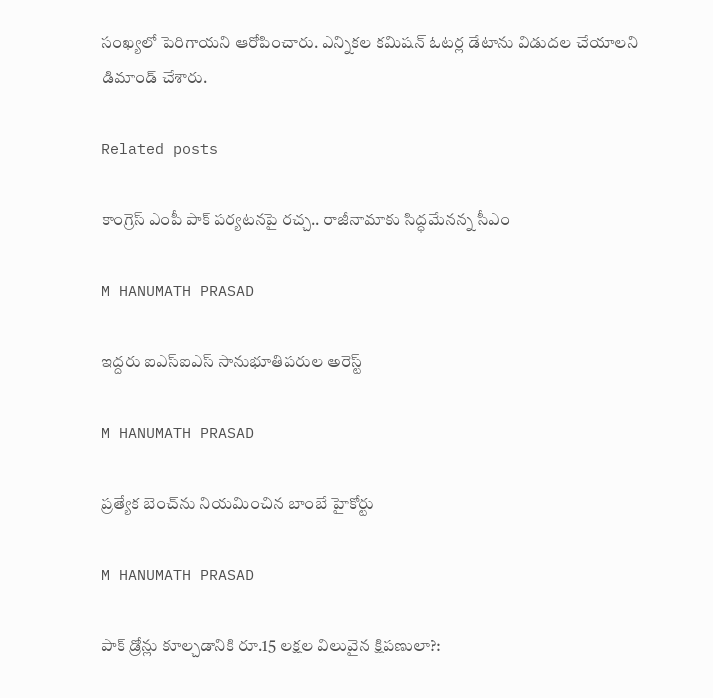సంఖ్యలో పెరిగాయని ఆరోపించారు. ఎన్నికల కమిషన్ ఓటర్ల డేటాను విడుదల చేయాలని డిమాండ్ చేశారు.

Related posts

కాంగ్రెస్ ఎంపీ పాక్ పర్యటనపై రచ్చ.. రాజీనామాకు సిద్ధమేనన్న సీఎం

M HANUMATH PRASAD

ఇద్దరు ఐఎస్ఐఎస్ సానుభూతిపరుల అరెస్ట్‌

M HANUMATH PRASAD

ప్రత్యేక బెంచ్‌ను నియమించిన బాంబే హైకోర్టు

M HANUMATH PRASAD

పాక్‌ డ్రోన్లు కూల్చడానికి రూ.15 లక్షల విలువైన క్షిపణులా?: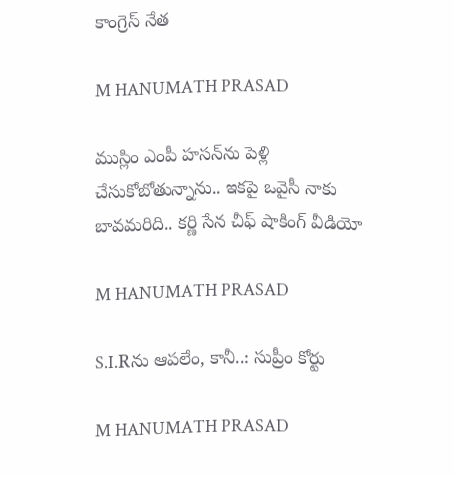కాంగ్రెస్ నేత

M HANUMATH PRASAD

ముస్లిం ఎంపీ హసన్‌ను పెళ్లి చేసుకోబోతున్నాను.. ఇకపై ఒవైసీ నాకు బావమరిది.. కర్ణి సేన చీఫ్ షాకింగ్ వీడియో

M HANUMATH PRASAD

S.I.Rను ఆపలేం, కానీ..: సుప్రీం కోర్టు

M HANUMATH PRASAD